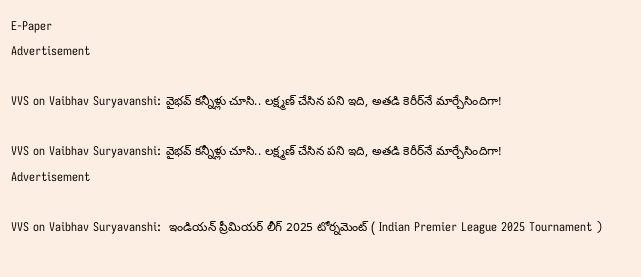E-Paper
Advertisement

VVS on Vaibhav Suryavanshi: వైభవ్‌ కన్నీళ్లు చూసి.. లక్ష్మణ్ చేసిన పని ఇది, అతడి కెరీర్‌నే మార్చేసిందిగా!

VVS on Vaibhav Suryavanshi: వైభవ్‌ కన్నీళ్లు చూసి.. లక్ష్మణ్ చేసిన పని ఇది, అతడి కెరీర్‌నే మార్చేసిందిగా!
Advertisement

VVS on Vaibhav Suryavanshi:  ఇండియన్ ప్రీమియర్ లీగ్ 2025 టోర్నమెంట్ ( Indian Premier League 2025 Tournament )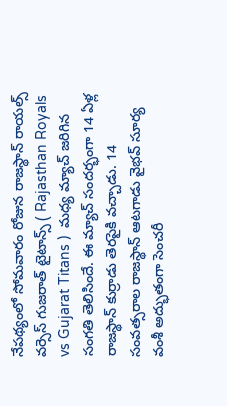నేపథ్యంలో సోమవారం రోజున రాజస్థాన్ రాయల్స్ వర్సెస్ గుజరాత్ టైటాన్స్ ( Rajasthan Royals vs Gujarat Titans )  మధ్య మ్యాచ్ జరిగిన సంగతి తెలిసిందే. ఈ మ్యాచ్ సందర్భంగా 14 ఏళ్ల రాజస్థాన్ కుర్రాడు తెరపైకి వచ్చాడు. 14 సంవత్సరాల రాజస్థాన్ ఆటగాడు వైభవ్ సూర్య వంశీ అద్భుతంగా సెంచరీ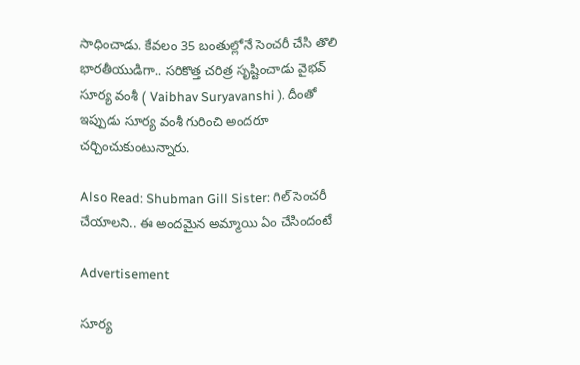సాధించాడు. కేవలం 35 బంతుల్లోనే సెంచరీ చేసి తొలి భారతీయుడిగా.. సరికొత్త చరిత్ర సృష్టించాడు వైభవ్ సూర్య వంశీ ( Vaibhav Suryavanshi ). దీంతో ఇప్పుడు సూర్య వంశీ గురించి అందరూ చర్చించుకుంటున్నారు.

Also Read: Shubman Gill Sister: గిల్ సెంచరీ చేయాలని.. ఈ అందమైన అమ్మాయి ఏం చేసిందంటే

Advertisement

సూర్య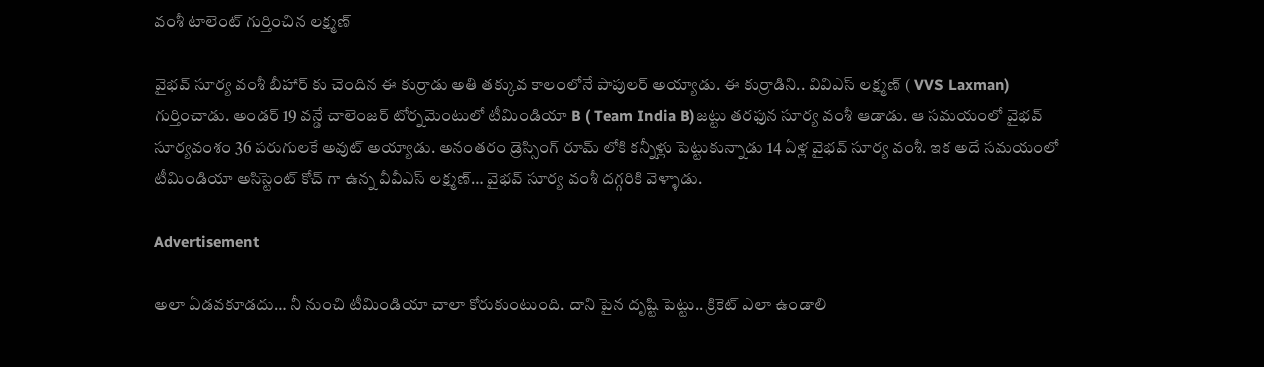వంశీ టాలెంట్ గుర్తించిన లక్ష్మణ్

వైభవ్ సూర్య వంశీ బీహార్ కు చెందిన ఈ కుర్రాడు అతి తక్కువ కాలంలోనే పాపులర్ అయ్యాడు. ఈ కుర్రాడిని.. వివిఎస్ లక్ష్మణ్ ( VVS Laxman) గుర్తించాడు. అండర్ 19 వన్డే చాలెంజర్ టోర్నమెంటులో టీమిండియా B ( Team India B)జట్టు తరఫున సూర్య వంశీ ఆడాడు. ఆ సమయంలో వైభవ్ సూర్యవంశం 36 పరుగులకే అవుట్ అయ్యాడు. అనంతరం డ్రెస్సింగ్ రూమ్ లోకి కన్నీళ్లు పెట్టుకున్నాడు 14 ఏళ్ల వైభవ్ సూర్య వంశీ. ఇక అదే సమయంలో టీమిండియా అసిస్టెంట్ కోచ్ గా ఉన్న వీవీఎస్ లక్ష్మణ్… వైభవ్ సూర్య వంశీ దగ్గరికి వెళ్ళాడు.

Advertisement

అలా ఏడవకూడదు… నీ నుంచి టీమిండియా చాలా కోరుకుంటుంది. దాని పైన దృష్టి పెట్టు.. క్రికెట్ ఎలా ఉండాలి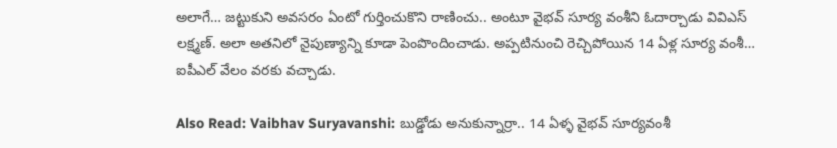అలాగే… జట్టుకుని అవసరం ఏంటో గుర్తించుకొని రాణించు.. అంటూ వైభవ్ సూర్య వంశీని ఓదార్చాడు వివిఎస్ లక్ష్మణ్. అలా అతనిలో నైపుణ్యాన్ని కూడా పెంపొందించాడు. అప్పటినుంచి రెచ్చిపోయిన 14 ఏళ్ల సూర్య వంశీ… ఐపీఎల్ వేలం వరకు వచ్చాడు.

Also Read: Vaibhav Suryavanshi: బుడ్డోడు అనుకున్నార్రా.. 14 ఏళ్ళ వైభవ్ సూర్యవంశీ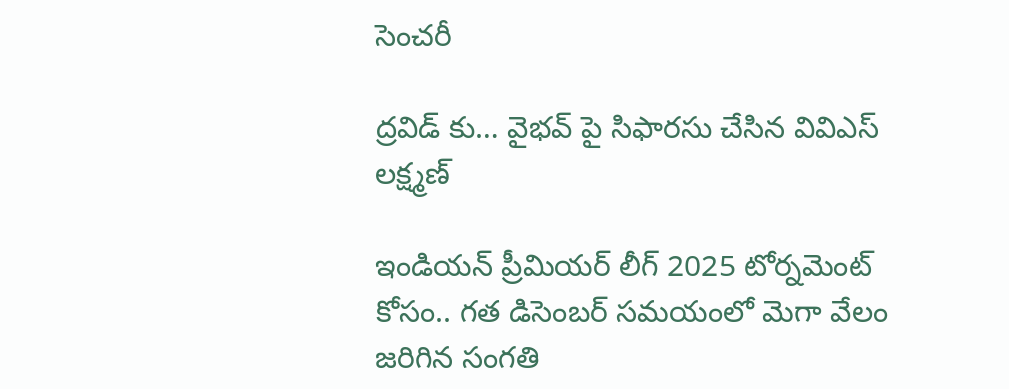సెంచరీ

ద్రవిడ్ కు… వైభవ్ పై సిఫారసు చేసిన వివిఎస్ లక్ష్మణ్

ఇండియన్ ప్రీమియర్ లీగ్ 2025 టోర్నమెంట్ కోసం.. గత డిసెంబర్ సమయంలో మెగా వేలం జరిగిన సంగతి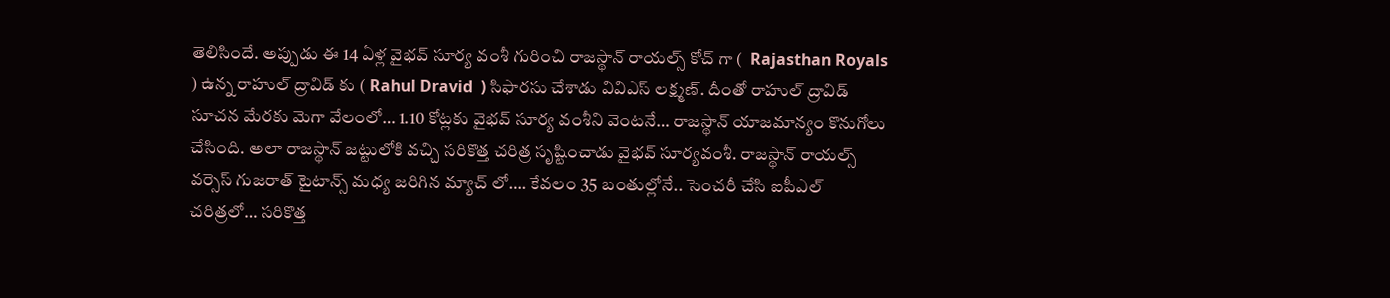తెలిసిందే. అప్పుడు ఈ 14 ఏళ్ల వైభవ్ సూర్య వంశీ గురించి రాజస్థాన్ రాయల్స్ కోచ్ గా (  Rajasthan Royals ) ఉన్న రాహుల్ ద్రావిడ్ కు ( Rahul Dravid  ) సిఫారసు చేశాడు వివిఎస్ లక్ష్మణ్. దీంతో రాహుల్ ద్రావిడ్ సూచన మేరకు మెగా వేలంలో… 1.10 కోట్లకు వైభవ్ సూర్య వంశీని వెంటనే… రాజస్థాన్ యాజమాన్యం కొనుగోలు చేసింది. అలా రాజస్థాన్ జట్టులోకి వచ్చి సరికొత్త చరిత్ర సృష్టించాడు వైభవ్ సూర్యవంశీ. రాజస్థాన్ రాయల్స్ వర్సెస్ గుజరాత్ టైటాన్స్ మధ్య జరిగిన మ్యాచ్ లో…. కేవలం 35 బంతుల్లోనే.. సెంచరీ చేసి ఐపీఎల్ చరిత్రలో… సరికొత్త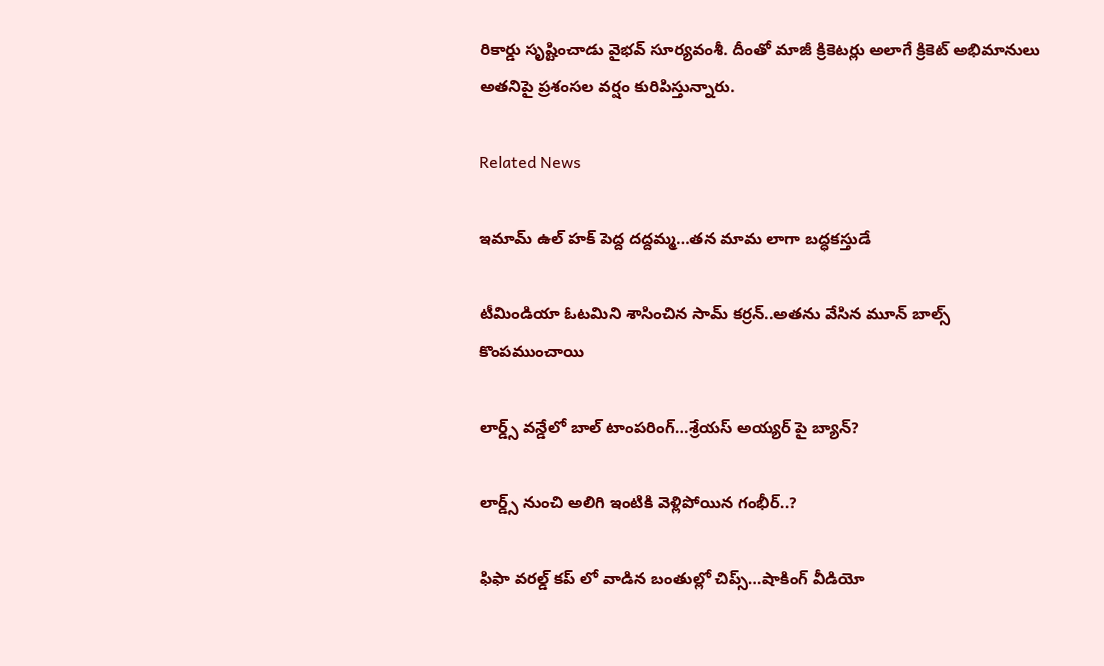రికార్డు సృష్టించాడు వైభవ్ సూర్యవంశీ. దీంతో మాజీ క్రికెటర్లు అలాగే క్రికెట్ అభిమానులు అతనిపై ప్రశంసల వర్షం కురిపిస్తున్నారు.

Related News

ఇమామ్ ఉల్ హక్ పెద్ద ద‌ద్ద‌మ్మ‌…త‌న‌ మామ లాగా బ‌ద్ధ‌క‌స్తుడే

టీమిండియా ఓట‌మిని శాసించిన‌ సామ్‌ కర్రన్..అత‌ను వేసిన మూన్ బాల్స్ కొంప‌ముంచాయి

లార్డ్స్ వన్డేలో బాల్ టాంపరింగ్…శ్రేయస్ అయ్యర్ పై బ్యాన్?

లార్డ్స్ నుంచి అలిగి ఇంటికి వెళ్లిపోయిన గంభీర్..?

ఫిఫా వ‌ర‌ల్డ్ క‌ప్ లో వాడిన‌ బంతుల్లో చిప్స్…షాకింగ్ వీడియో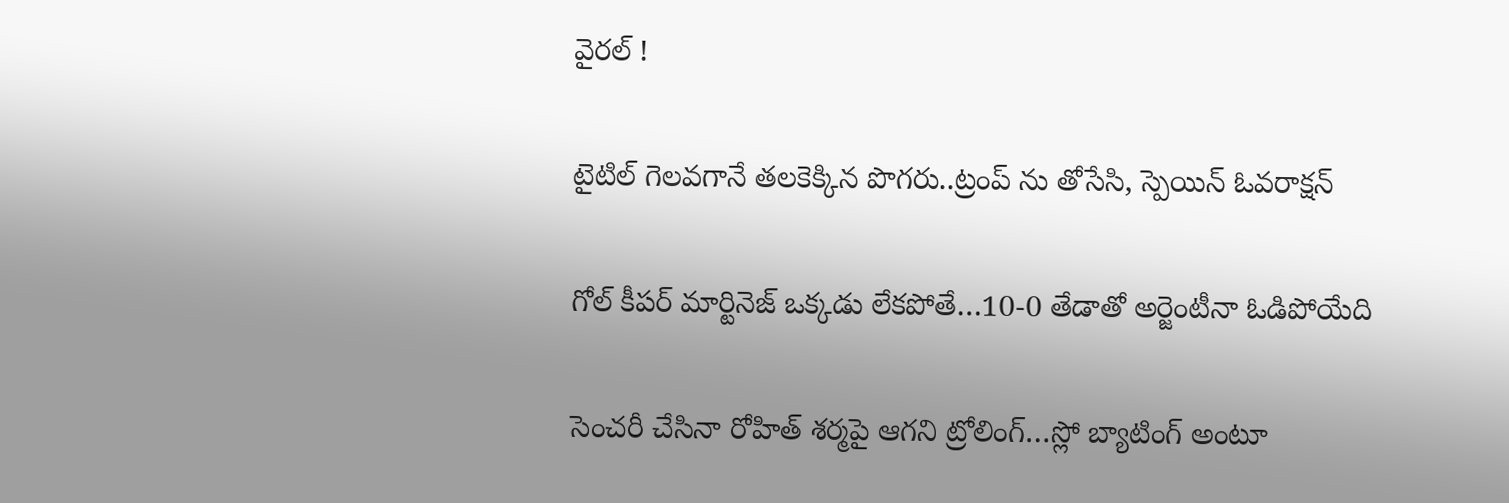వైర‌ల్ !

టైటిల్ గెల‌వ‌గానే త‌ల‌కెక్కిన పొగ‌రు..ట్రంప్ ను తోసేసి, స్పెయిన్ ఓవ‌రాక్ష‌న్‌

గోల్ కీపర్ మార్టినెజ్ ఒక్క‌డు లేక‌పోతే…10-0 తేడాతో అర్జెంటీనా ఓడిపోయేది

సెంచ‌రీ చేసినా రోహిత్ శ‌ర్మ‌పై ఆగ‌ని ట్రోలింగ్…స్లో బ్యాటింగ్ అంటూ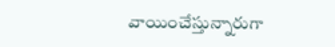వాయించేస్తున్నారుగా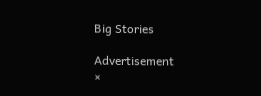Big Stories

Advertisement
×